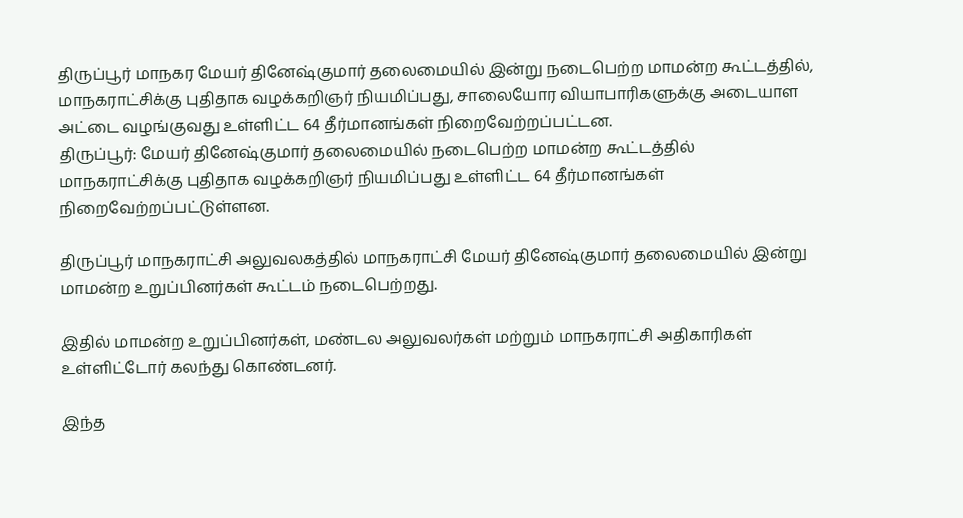திருப்பூர் மாநகர மேயர் தினேஷ்குமார் தலைமையில் இன்று நடைபெற்ற மாமன்ற கூட்டத்தில், மாநகராட்சிக்கு புதிதாக வழக்கறிஞர் நியமிப்பது, சாலையோர வியாபாரிகளுக்கு அடையாள அட்டை வழங்குவது உள்ளிட்ட 64 தீர்மானங்கள் நிறைவேற்றப்பட்டன.
திருப்பூர்: மேயர் தினேஷ்குமார் தலைமையில் நடைபெற்ற மாமன்ற கூட்டத்தில் மாநகராட்சிக்கு புதிதாக வழக்கறிஞர் நியமிப்பது உள்ளிட்ட 64 தீர்மானங்கள் நிறைவேற்றப்பட்டுள்ளன.

திருப்பூர் மாநகராட்சி அலுவலகத்தில் மாநகராட்சி மேயர் தினேஷ்குமார் தலைமையில் இன்று மாமன்ற உறுப்பினர்கள் கூட்டம் நடைபெற்றது.

இதில் மாமன்ற உறுப்பினர்கள், மண்டல அலுவலர்கள் மற்றும் மாநகராட்சி அதிகாரிகள் உள்ளிட்டோர் கலந்து கொண்டனர்.

இந்த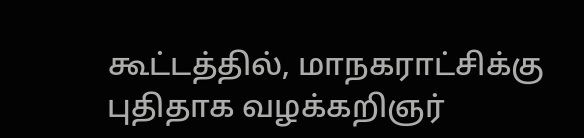கூட்டத்தில், மாநகராட்சிக்கு புதிதாக வழக்கறிஞர்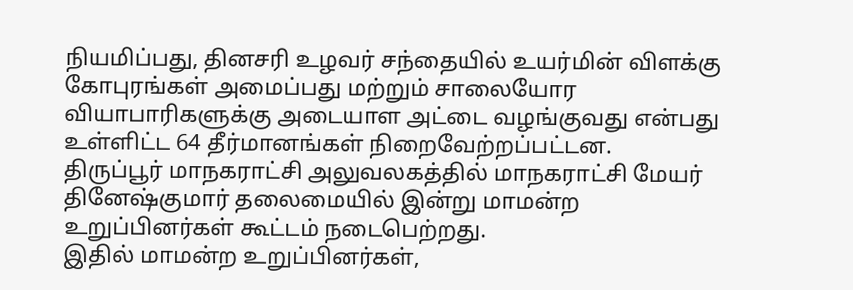நியமிப்பது, தினசரி உழவர் சந்தையில் உயர்மின் விளக்கு கோபுரங்கள் அமைப்பது மற்றும் சாலையோர வியாபாரிகளுக்கு அடையாள அட்டை வழங்குவது என்பது உள்ளிட்ட 64 தீர்மானங்கள் நிறைவேற்றப்பட்டன.
திருப்பூர் மாநகராட்சி அலுவலகத்தில் மாநகராட்சி மேயர் தினேஷ்குமார் தலைமையில் இன்று மாமன்ற உறுப்பினர்கள் கூட்டம் நடைபெற்றது.
இதில் மாமன்ற உறுப்பினர்கள்,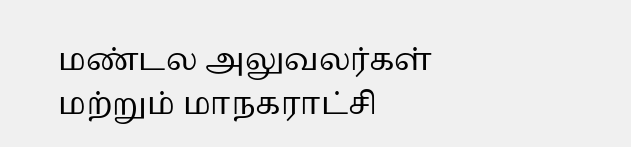மண்டல அலுவலர்கள் மற்றும் மாநகராட்சி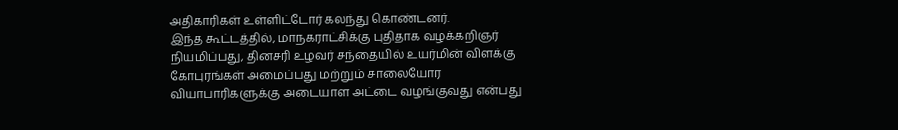அதிகாரிகள் உள்ளிட்டோர் கலந்து கொண்டனர்.
இந்த கூட்டத்தில், மாநகராட்சிக்கு புதிதாக வழக்கறிஞர் நியமிப்பது, தினசரி உழவர் சந்தையில் உயர்மின் விளக்கு கோபுரங்கள் அமைப்பது மற்றும் சாலையோர வியாபாரிகளுக்கு அடையாள அட்டை வழங்குவது என்பது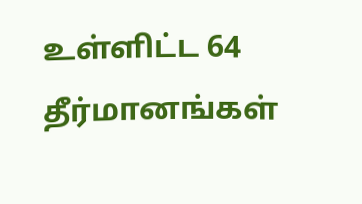உள்ளிட்ட 64 தீர்மானங்கள்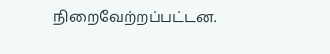நிறைவேற்றப்பட்டன.